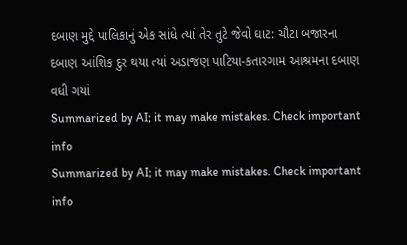દબાણ મુદ્દે પાલિકાનું એક સાંધે ત્યાં તેર તુટે જેવો ઘાટ: ચૌટા બજારના દબાણ આંશિક દુર થયા ત્યાં અડાજણ પાટિયા-કતારગામ આશ્રમના દબાણ વધી ગયાં
Summarized by AI; it may make mistakes. Check important info
Summarized by AI; it may make mistakes. Check important info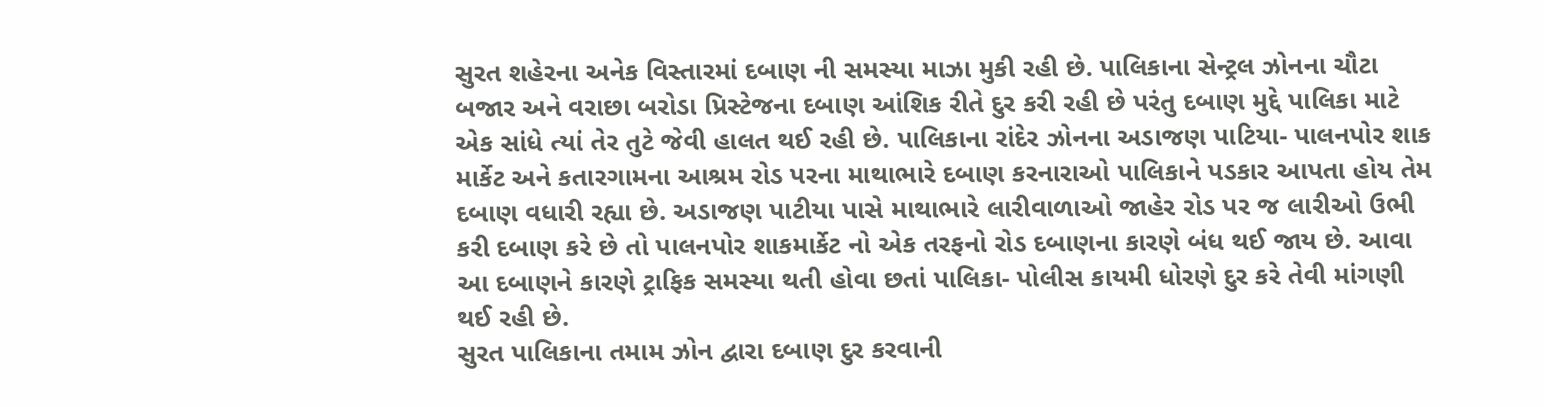સુરત શહેરના અનેક વિસ્તારમાં દબાણ ની સમસ્યા માઝા મુકી રહી છે. પાલિકાના સેન્ટ્રલ ઝોનના ચૌટા બજાર અને વરાછા બરોડા પ્રિસ્ટેજના દબાણ આંશિક રીતે દુર કરી રહી છે પરંતુ દબાણ મુદ્દે પાલિકા માટે એક સાંધે ત્યાં તેર તુટે જેવી હાલત થઈ રહી છે. પાલિકાના રાંદેર ઝોનના અડાજણ પાટિયા- પાલનપોર શાક માર્કેટ અને કતારગામના આશ્રમ રોડ પરના માથાભારે દબાણ કરનારાઓ પાલિકાને પડકાર આપતા હોય તેમ દબાણ વધારી રહ્યા છે. અડાજણ પાટીયા પાસે માથાભારે લારીવાળાઓ જાહેર રોડ પર જ લારીઓ ઉભી કરી દબાણ કરે છે તો પાલનપોર શાકમાર્કેટ નો એક તરફનો રોડ દબાણના કારણે બંધ થઈ જાય છે. આવા આ દબાણને કારણે ટ્રાફિક સમસ્યા થતી હોવા છતાં પાલિકા- પોલીસ કાયમી ધોરણે દુર કરે તેવી માંગણી થઈ રહી છે.
સુરત પાલિકાના તમામ ઝોન દ્વારા દબાણ દુર કરવાની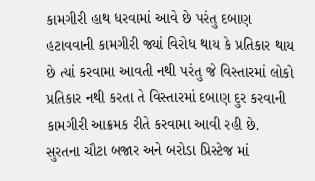કામગીરી હાથ ધરવામાં આવે છે પરંતુ દબાણ હટાવવાની કામગીરી જ્યાં વિરોધ થાય કે પ્રતિકાર થાય છે ત્યાં કરવામા આવતી નથી પરંતુ જે વિસ્તારમાં લોકો પ્રતિકાર નથી કરતા તે વિસ્તારમાં દબાણ દુર કરવાની કામગીરી આક્રમક રીતે કરવામા આવી રહી છે. સુરતના ચૌટા બજાર અને બરોડા પ્રિસ્ટેજ માં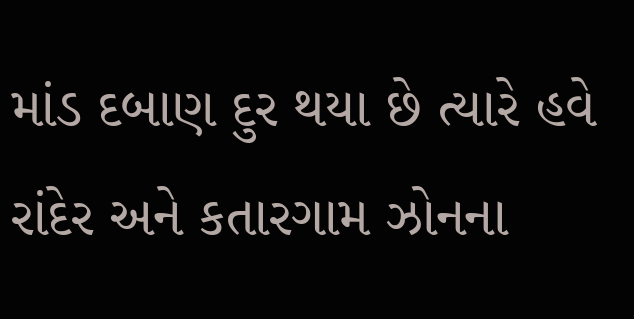માંડ દબાણ દુર થયા છે ત્યારે હવે રાંદેર અને કતારગામ ઝોનના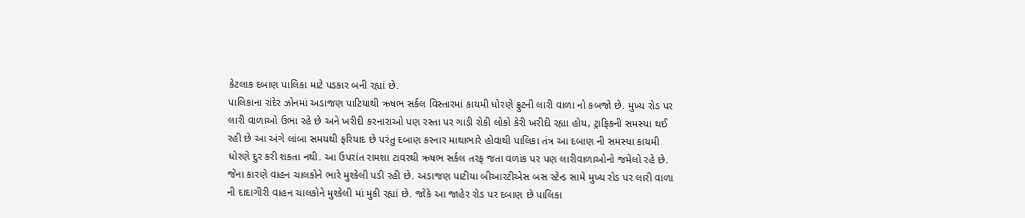કેટલાક દબાણ પાલિકા માટે પડકાર બની રહ્યાં છે.
પાલિકાના રાંદેર ઝોનમાં અડાજણ પાટિયાથી ઋષભ સર્કલ વિસ્તારમાં કાયમી ધોરણે ફ્રુટની લારી વાળા નો કબજો છે. મુખ્ય રોડ પર લારી વાળાઓ ઉભા રહે છે અને ખરીદી કરનારાઓ પણ રસ્તા પર ગાડી રોકી લોકો કેરી ખરીદી રહ્યા હોય, ટ્રાફિકની સમસ્યા થઈ રહી છે આ અંગે લાંબા સમયથી ફરિયાદ છે પરંતુ દબાણ કરનાર માથાભારે હોવાથી પાલિકા તંત્ર આ દબાણ ની સમસ્યા કાયમી ધોરણે દુર કરી શકતા નથી. આ ઉપરાંત રામશા ટાવરથી ઋષભ સર્કલ તરફ જતા વળાંક પર પણ લારીવાળાઓનો જમેલો રહે છે. જેના કારણે વાહન ચાલકોને ભારે મુશ્કેલી પડી રહી છે. અડાજણ પાટીયા બીઆરટીએસ બસ સ્ટેન્ડ સામે મુખ્ય રોડ પર લારી વાળા ની દાદાગીરી વાહન ચાલકોને મુશ્કેલી માં મુકી રહ્યાં છે. જોકે આ જાહેર રોડ પર દબાણ છે પાલિકા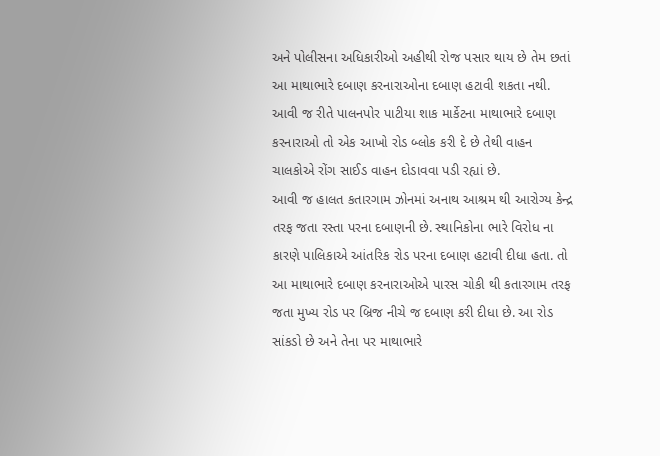અને પોલીસના અધિકારીઓ અહીથી રોજ પસાર થાય છે તેમ છતાં આ માથાભારે દબાણ કરનારાઓના દબાણ હટાવી શકતા નથી. આવી જ રીતે પાલનપોર પાટીયા શાક માર્કેટના માથાભારે દબાણ કરનારાઓ તો એક આખો રોડ બ્લોક કરી દે છે તેથી વાહન ચાલકોએ રોંગ સાઈડ વાહન દોડાવવા પડી રહ્યાં છે.
આવી જ હાલત કતારગામ ઝોનમાં અનાથ આશ્રમ થી આરોગ્ય કેન્દ્ર તરફ જતા રસ્તા પરના દબાણની છે. સ્થાનિકોના ભારે વિરોધ ના કારણે પાલિકાએ આંતરિક રોડ પરના દબાણ હટાવી દીધા હતા. તો આ માથાભારે દબાણ કરનારાઓએ પારસ ચોકી થી કતારગામ તરફ જતા મુખ્ય રોડ પર બ્રિજ નીચે જ દબાણ કરી દીધા છે. આ રોડ સાંકડો છે અને તેના પર માથાભારે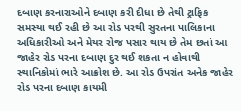દબાણ કરનારાઓને દબાણ કરી દીધા છે તેથી ટ્રાફિક સમસ્યા થઈ રહી છે આ રોડ પરથી સુરતના પાલિકાના અધિકારીઓ અને મેયર રોજ પસાર થાય છે તેમ છતાં આ જાહેર રોડ પરના દબાણ દુર થઈ શકતા ન હોવાથી સ્થાનિકોમાં ભારે આક્રોશ છે. આ રોડ ઉપરાંત અનેક જાહેર રોડ પરના દબાણ કાયમી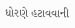ધોરણે હટાવવાની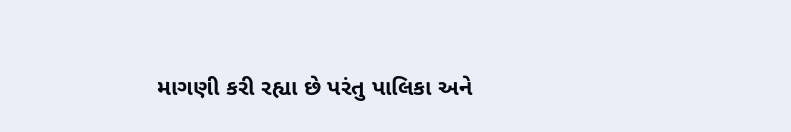માગણી કરી રહ્યા છે પરંતુ પાલિકા અને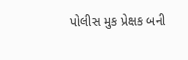પોલીસ મુક પ્રેક્ષક બની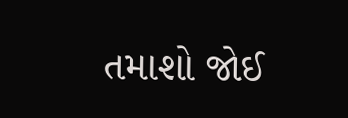તમાશો જોઈ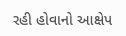રહી હોવાનો આક્ષેપ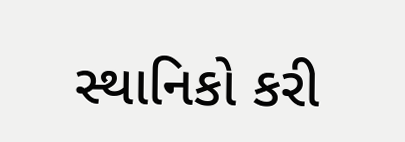સ્થાનિકો કરી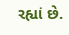રહ્યાં છે.